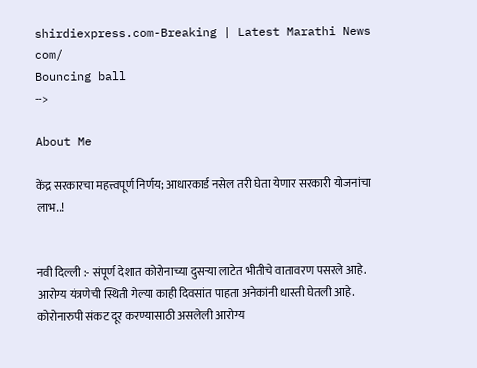shirdiexpress.com-Breaking | Latest Marathi News com/
Bouncing ball
-->

About Me

केंद्र सरकारचा महत्त्वपूर्ण निर्णय; आधारकार्ड नसेल तरी घेता येणार सरकारी योजनांचा लाभ..!


नवी दिल्ली :- संपूर्ण देशात कोरोनाच्या दुसऱ्या लाटेत भीतीचे वातावरण पसरले आहे. आरोग्य यंत्रणेची स्थिती गेल्या काही दिवसांत पाहता अनेकांनी धास्ती घेतली आहे. कोरोनारुपी संकट दूर करण्यासाठी असलेली आरोग्य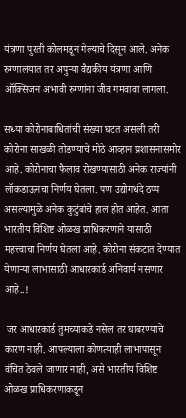यंत्रणा पुरती कोलमडून गेल्याचे दिसून आले. अनेक रुग्णालयात तर अपुऱ्या वैद्यकीय यंत्रणा आणि ऑक्सिजन अभावी रुग्णांना जीव गमवावा लागला.

सध्या कोरोनाबाधितांची संख्या घटत असली तरी कोरोना साखळी तोडण्याचे मोठे आव्हान प्रशासनासमोर आहे. कोरोनाचा फैलाव रोखण्यासाठी अनेक राज्यांनी लॉकडाऊनचा निर्णय घेतला. पण उद्योगधंदे ठप्प असल्यामुळे अनेक कुटुंबांचे हाल होत आहेत. आता भारतीय विशिष्ट ओळख प्राधिकरणाने यासाठी महत्त्वाचा निर्णय घेतला आहे. कोरोना संकटात देण्यात येणाऱ्या लाभासाठी आधारकार्ड अनिवार्य नसणार आहे..!

 जर आधारकार्ड तुमच्याकडे नसेल तर घाबरण्याचे कारण नाही. आपल्याला कोणत्याही लाभापासून वंचित ठेवले जाणार नाही, असे भारतीय विशिष्ट ओळख प्राधिकरणाकडून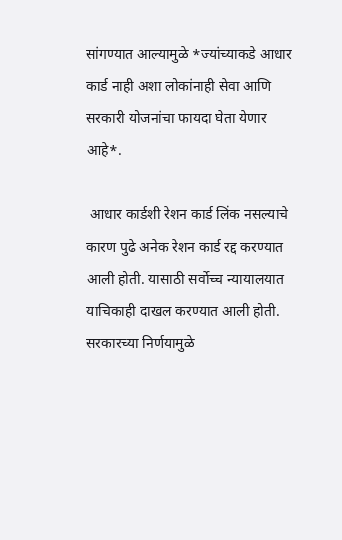सांगण्यात आल्यामुळे *ज्यांच्याकडे आधार कार्ड नाही अशा लोकांनाही सेवा आणि सरकारी योजनांचा फायदा घेता येणार आहे*.

 आधार कार्डशी रेशन कार्ड लिंक नसल्याचे कारण पुढे अनेक रेशन कार्ड रद्द करण्यात आली होती. यासाठी सर्वोच्च न्यायालयात याचिकाही दाखल करण्यात आली होती. सरकारच्या निर्णयामुळे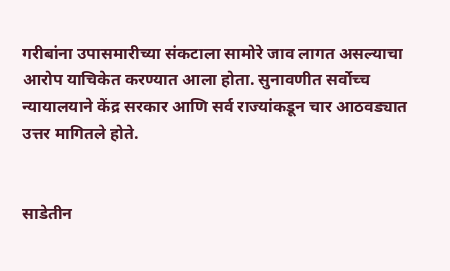गरीबांना उपासमारीच्या संकटाला सामोरे जाव लागत असल्याचा आरोप याचिकेत करण्यात आला होता. सुनावणीत सर्वोच्च न्यायालयाने केंद्र सरकार आणि सर्व राज्यांकडून चार आठवड्यात उत्तर मागितले होते.


साडेतीन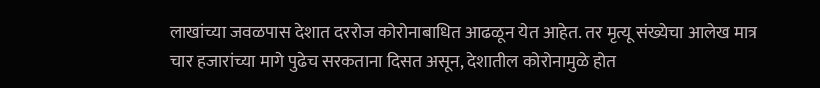लाखांच्या जवळपास देशात दररोज कोरोनाबाधित आढळून येत आहेत. तर मृत्यू संख्येचा आलेख मात्र चार हजारांच्या मागे पुढेच सरकताना दिसत असून, देशातील कोरोनामुळे होत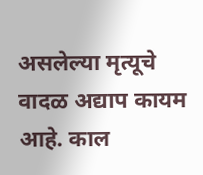असलेल्या मृत्यूचे वादळ अद्याप कायम आहे. काल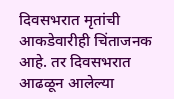दिवसभरात मृतांची आकडेवारीही चिंताजनक आहे. तर दिवसभरात आढळून आलेल्या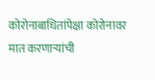कोरोनाबाधितांपेक्षा कोरोनावर मात करणाऱ्यांची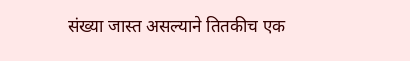संख्या जास्त असल्याने तितकीच एक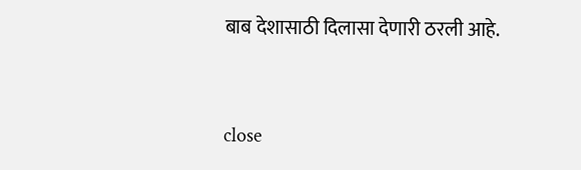बाब देशासाठी दिलासा देणारी ठरली आहे.



close